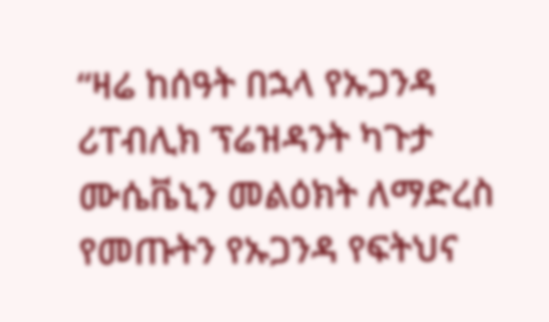“ዛሬ ከሰዓት በኋላ የኡጋንዳ ሪፐብሊክ ፕሬዝዳንት ካጉታ ሙሴቬኒን መልዕክት ለማድረስ የመጡትን የኡጋንዳ የፍትህና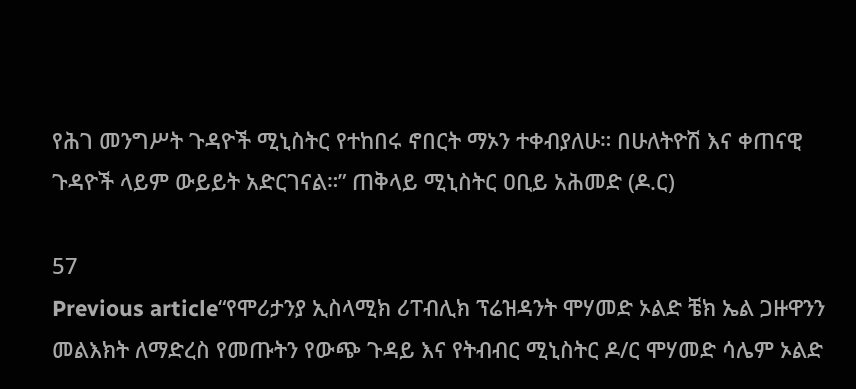የሕገ መንግሥት ጉዳዮች ሚኒስትር የተከበሩ ኖበርት ማኦን ተቀብያለሁ። በሁለትዮሽ እና ቀጠናዊ ጉዳዮች ላይም ውይይት አድርገናል።” ጠቅላይ ሚኒስትር ዐቢይ አሕመድ (ዶ.ር)

57
Previous article“የሞሪታንያ ኢስላሚክ ሪፐብሊክ ፕሬዝዳንት ሞሃመድ ኦልድ ቼክ ኤል ጋዙዋንን መልእክት ለማድረስ የመጡትን የውጭ ጉዳይ እና የትብብር ሚኒስትር ዶ/ር ሞሃመድ ሳሌም ኦልድ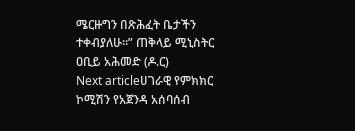ሜርዙግን በጽሕፈት ቤታችን ተቀብያለሁ።” ጠቅላይ ሚኒስትር ዐቢይ አሕመድ (ዶ.ር)
Next articleሀገራዊ የምክክር ኮሚሽን የአጀንዳ አሰባሰብ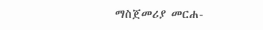ማስጀመሪያ መርሐ-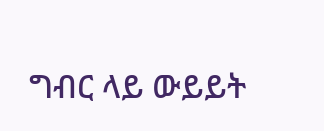ግብር ላይ ውይይት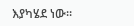እያካሄደ ነው።